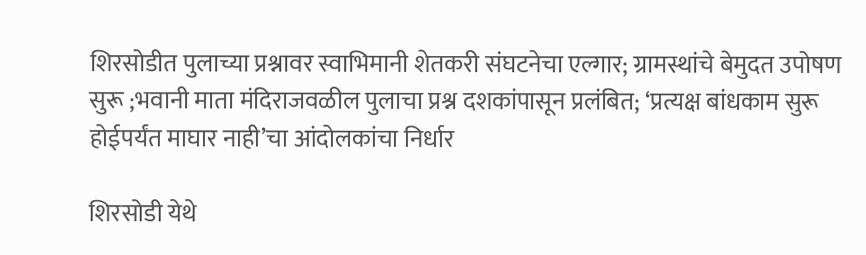शिरसोडीत पुलाच्या प्रश्नावर स्वाभिमानी शेतकरी संघटनेचा एल्गार; ग्रामस्थांचे बेमुदत उपोषण सुरू ;भवानी माता मंदिराजवळील पुलाचा प्रश्न दशकांपासून प्रलंबित; ‘प्रत्यक्ष बांधकाम सुरू होईपर्यंत माघार नाही’चा आंदोलकांचा निर्धार

शिरसोडी येथे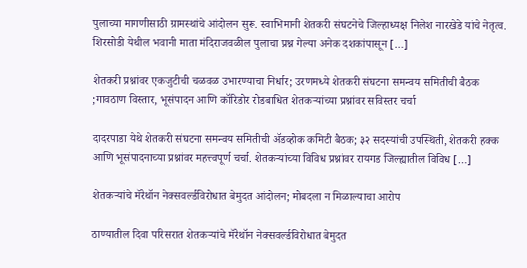पुलाच्या मागणीसाठी ग्रामस्थांचे आंदोलन सुरू. स्वाभिमानी शेतकरी संघटनेचे जिल्हाध्यक्ष निलेश नारखेडे यांचे नेतृत्व. शिरसोडी येथील भवानी माता मंदिराजवळील पुलाचा प्रश्न गेल्या अनेक दशकांपासून […]

शेतकरी प्रश्नांवर एकजुटीची चळवळ उभारण्याचा निर्धार; उरणमध्ये शेतकरी संघटना समन्वय समितीची बैठक ;गावठाण विस्तार, भूसंपादन आणि कॉरिडोर रोडबाधित शेतकऱ्यांच्या प्रश्नांवर सविस्तर चर्चा

दादरपाडा येथे शेतकरी संघटना समन्वय समितीची ॲडव्होक कमिटी बैठक; ३२ सदस्यांची उपस्थिती, शेतकरी हक्क आणि भूसंपादनाच्या प्रश्नांवर महत्त्वपूर्ण चर्चा. शेतकऱ्यांच्या विविध प्रश्नांवर रायगड जिल्ह्यातील विविध […]

शेतकऱ्यांचे मॅरेथॉन नेक्सवर्ल्डविरोधात बेमुदत आंदोलन; मोबदला न मिळाल्याचा आरोप

ठाण्यातील दिवा परिसरात शेतकऱ्यांचे मॅरेथॉन नेक्सवर्ल्डविरोधात बेमुदत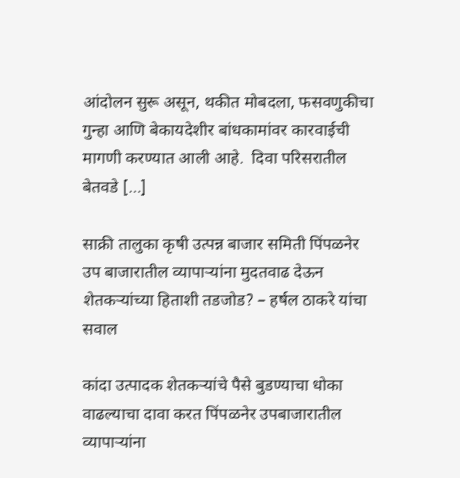आंदोलन सुरू असून, थकीत मोबदला, फसवणुकीचा गुन्हा आणि बेकायदेशीर बांधकामांवर कारवाईची मागणी करण्यात आली आहे.  दिवा परिसरातील बेतवडे […]

साक्री तालुका कृषी उत्पन्न बाजार समिती पिंपळनेर उप बाजारातील व्यापाऱ्यांना मुदतवाढ देऊन शेतकऱ्यांच्या हिताशी तडजोड? – हर्षल ठाकरे यांचा सवाल

कांदा उत्पादक शेतकऱ्यांचे पैसे बुडण्याचा धोका वाढल्याचा दावा करत पिंपळनेर उपबाजारातील व्यापाऱ्यांना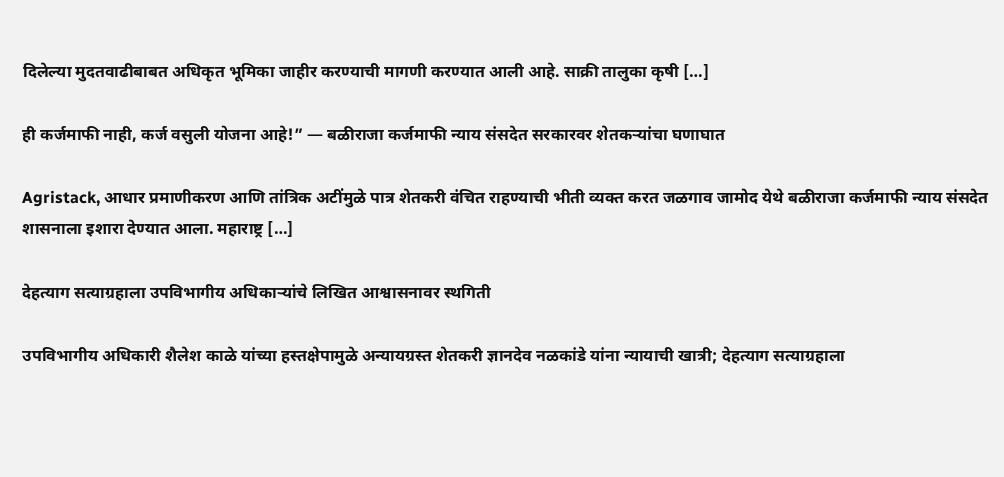दिलेल्या मुदतवाढीबाबत अधिकृत भूमिका जाहीर करण्याची मागणी करण्यात आली आहे. साक्री तालुका कृषी […]

ही कर्जमाफी नाही, कर्ज वसुली योजना आहे!” — बळीराजा कर्जमाफी न्याय संसदेत सरकारवर शेतकऱ्यांचा घणाघात

Agristack, आधार प्रमाणीकरण आणि तांत्रिक अटींमुळे पात्र शेतकरी वंचित राहण्याची भीती व्यक्त करत जळगाव जामोद येथे बळीराजा कर्जमाफी न्याय संसदेत शासनाला इशारा देण्यात आला. महाराष्ट्र […]

देहत्याग सत्याग्रहाला उपविभागीय अधिकाऱ्यांचे लिखित आश्वासनावर स्थगिती

उपविभागीय अधिकारी शैलेश काळे यांच्या हस्तक्षेपामुळे अन्यायग्रस्त शेतकरी ज्ञानदेव नळकांडे यांना न्यायाची खात्री; देहत्याग सत्याग्रहाला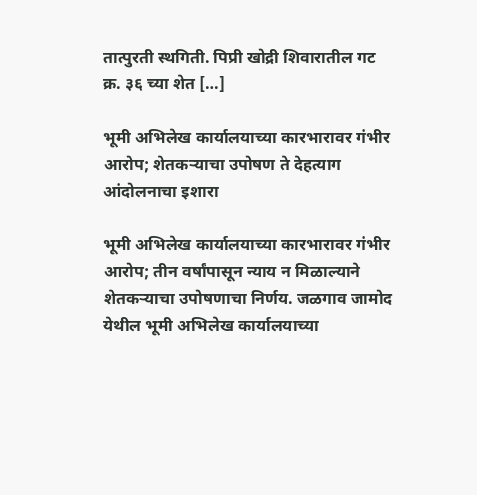तात्पुरती स्थगिती. पिप्री खोद्री शिवारातील गट क्र. ३६ च्या शेत […]

भूमी अभिलेख कार्यालयाच्या कारभारावर गंभीर आरोप; शेतकऱ्याचा उपोषण ते देहत्याग आंदोलनाचा इशारा

भूमी अभिलेख कार्यालयाच्या कारभारावर गंभीर आरोप; तीन वर्षांपासून न्याय न मिळाल्याने शेतकऱ्याचा उपोषणाचा निर्णय. जळगाव जामोद येथील भूमी अभिलेख कार्यालयाच्या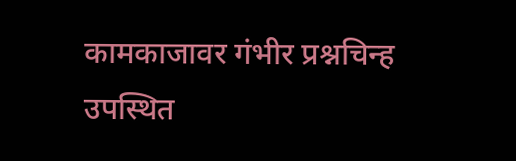कामकाजावर गंभीर प्रश्नचिन्ह उपस्थित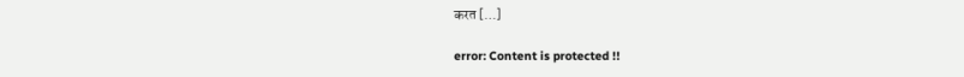करत […]

error: Content is protected !!